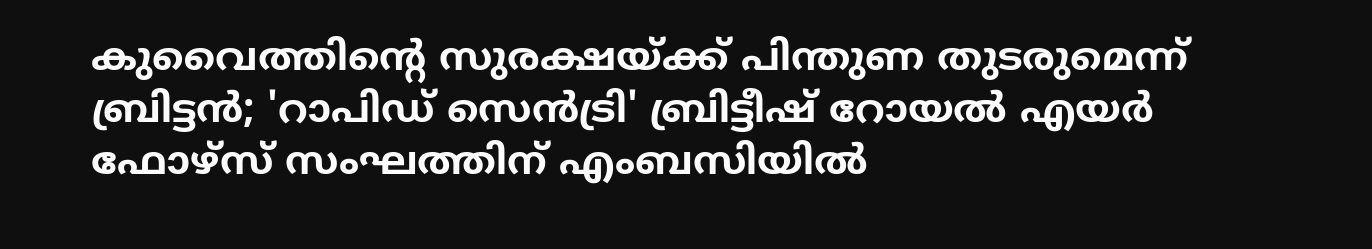കുവൈത്തിന്‍റെ സുരക്ഷയ്ക്ക് പിന്തുണ തുടരുമെന്ന് ബ്രിട്ടൻ; 'റാപിഡ് സെൻട്രി' ബ്രിട്ടീഷ് റോയൽ എയർ ഫോഴ്‌സ് സംഘത്തിന് എംബസിയിൽ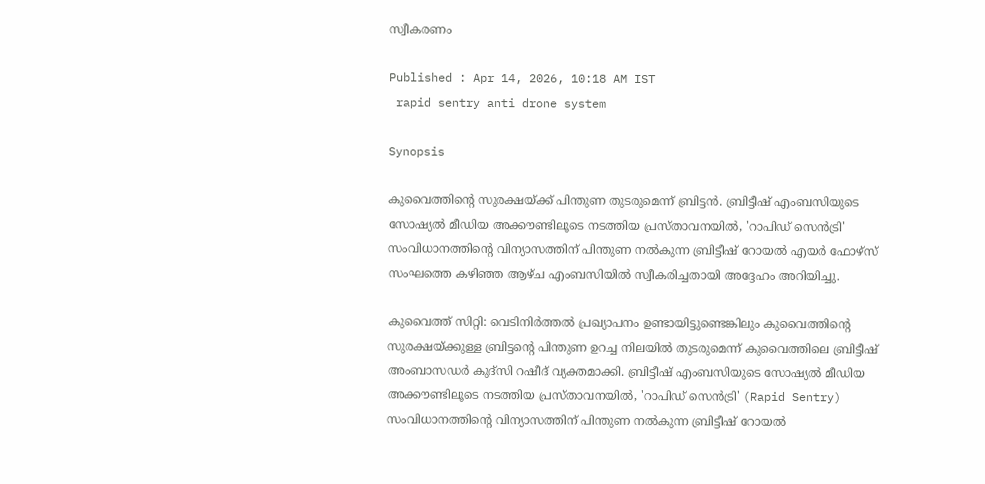സ്വീകരണം

Published : Apr 14, 2026, 10:18 AM IST
 rapid sentry anti drone system

Synopsis

കുവൈത്തിന്‍റെ സുരക്ഷയ്ക്ക് പിന്തുണ തുടരുമെന്ന് ബ്രിട്ടൻ. ബ്രിട്ടീഷ് എംബസിയുടെ സോഷ്യൽ മീഡിയ അക്കൗണ്ടിലൂടെ നടത്തിയ പ്രസ്താവനയിൽ, 'റാപിഡ് സെൻട്രി'   സംവിധാനത്തിന്‍റെ വിന്യാസത്തിന് പിന്തുണ നൽകുന്ന ബ്രിട്ടീഷ് റോയൽ എയർ ഫോഴ്‌സ് സംഘത്തെ കഴിഞ്ഞ ആഴ്ച എംബസിയിൽ സ്വീകരിച്ചതായി അദ്ദേഹം അറിയിച്ചു.

കുവൈത്ത് സിറ്റി: വെടിനിർത്തൽ പ്രഖ്യാപനം ഉണ്ടായിട്ടുണ്ടെങ്കിലും കുവൈത്തിന്‍റെ സുരക്ഷയ്ക്കുള്ള ബ്രിട്ടന്‍റെ പിന്തുണ ഉറച്ച നിലയിൽ തുടരുമെന്ന് കുവൈത്തിലെ ബ്രിട്ടീഷ് അംബാസഡർ കുദ്സി റഷീദ് വ്യക്തമാക്കി. ബ്രിട്ടീഷ് എംബസിയുടെ സോഷ്യൽ മീഡിയ അക്കൗണ്ടിലൂടെ നടത്തിയ പ്രസ്താവനയിൽ, 'റാപിഡ് സെൻട്രി' (Rapid Sentry) സംവിധാനത്തിന്‍റെ വിന്യാസത്തിന് പിന്തുണ നൽകുന്ന ബ്രിട്ടീഷ് റോയൽ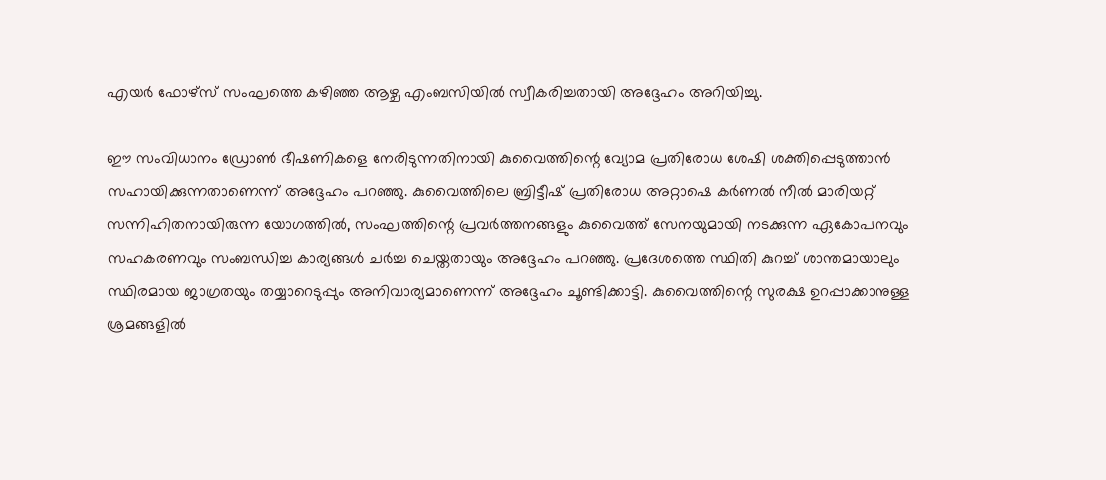എയർ ഫോഴ്‌സ് സംഘത്തെ കഴിഞ്ഞ ആഴ്ച എംബസിയിൽ സ്വീകരിച്ചതായി അദ്ദേഹം അറിയിച്ചു.

ഈ സംവിധാനം ഡ്രോൺ ഭീഷണികളെ നേരിടുന്നതിനായി കുവൈത്തിന്റെ വ്യോമ പ്രതിരോധ ശേഷി ശക്തിപ്പെടുത്താൻ സഹായിക്കുന്നതാണെന്ന് അദ്ദേഹം പറഞ്ഞു. കുവൈത്തിലെ ബ്രിട്ടീഷ് പ്രതിരോധ അറ്റാഷെ കർണൽ നീൽ മാരിയറ്റ് സന്നിഹിതനായിരുന്ന യോഗത്തിൽ, സംഘത്തിന്റെ പ്രവർത്തനങ്ങളും കുവൈത്ത് സേനയുമായി നടക്കുന്ന ഏകോപനവും സഹകരണവും സംബന്ധിച്ച കാര്യങ്ങൾ ചർച്ച ചെയ്തതായും അദ്ദേഹം പറഞ്ഞു. പ്രദേശത്തെ സ്ഥിതി കുറച്ച് ശാന്തമായാലും സ്ഥിരമായ ജാഗ്രതയും തയ്യാറെടുപ്പും അനിവാര്യമാണെന്ന് അദ്ദേഹം ചൂണ്ടിക്കാട്ടി. കുവൈത്തിന്റെ സുരക്ഷ ഉറപ്പാക്കാനുള്ള ശ്രമങ്ങളിൽ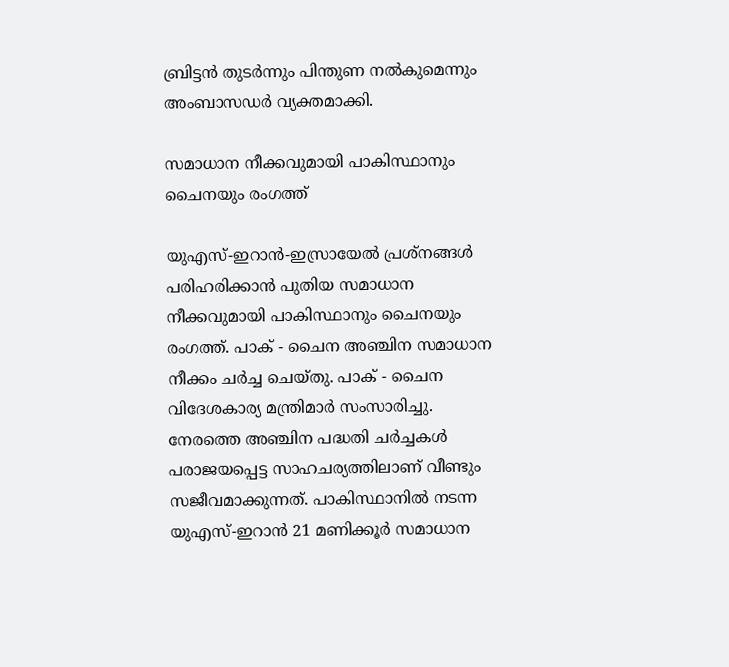ബ്രിട്ടൻ തുടർന്നും പിന്തുണ നൽകുമെന്നും അംബാസഡർ വ്യക്തമാക്കി.

സമാധാന നീക്കവുമായി പാകിസ്ഥാനും ചൈനയും രംഗത്ത്

യുഎസ്-ഇറാൻ-ഇസ്രായേൽ പ്രശ്നങ്ങൾ പരിഹരിക്കാൻ പുതിയ സമാധാന നീക്കവുമായി പാകിസ്ഥാനും ചൈനയും രംഗത്ത്. പാക് - ചൈന അഞ്ചിന സമാധാന നീക്കം ചർച്ച ചെയ്തു. പാക് - ചൈന വിദേശകാര്യ മന്ത്രിമാർ സംസാരിച്ചു. നേരത്തെ അഞ്ചിന പദ്ധതി ചർച്ചകൾ പരാജയപ്പെട്ട സാഹചര്യത്തിലാണ് വീണ്ടും സജീവമാക്കുന്നത്. പാകിസ്ഥാനിൽ നടന്ന യുഎസ്-ഇറാൻ 21 മണിക്കൂർ സമാധാന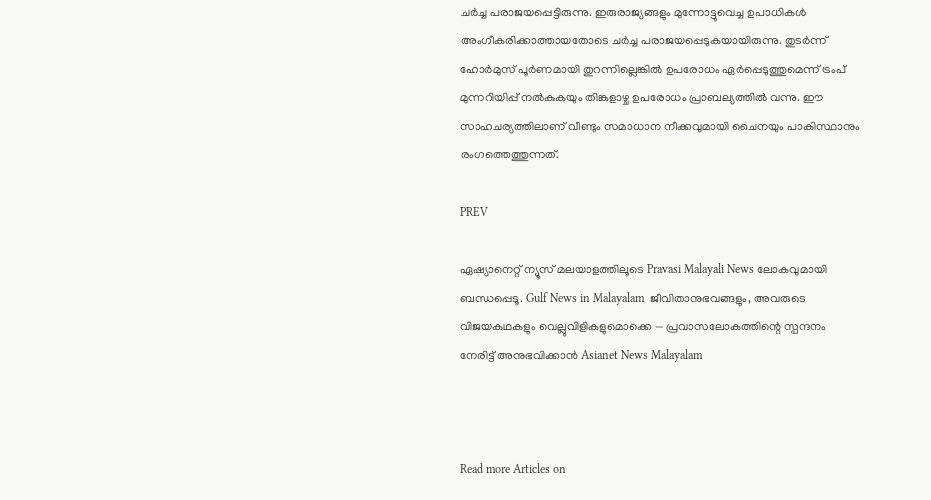ചർച്ച പരാജയപ്പെട്ടിരുന്നു. ഇരുരാജ്യങ്ങളും മുന്നോട്ടുവെച്ച ഉപാധികൾ അംഗീകരിക്കാത്തായതോടെ ചർച്ച പരാജയപ്പെടുകയായിരുന്നു. തുടർന്ന് ഹോർമുസ് പൂർണമായി തുറന്നില്ലെങ്കിൽ ഉപരോധം ഏർപ്പെടുത്തുമെന്ന് ട്രംപ് മുന്നറിയിപ്പ് നൽകുകയും തിങ്കളാഴ്ച ഉപരോധം പ്രാബല്യത്തിൽ വന്നു. ഈ സാഹചര്യത്തിലാണ് വീണ്ടും സമാധാന നീക്കവുമായി ചൈനയും പാകിസ്ഥാനും രംഗത്തെത്തുന്നത്.

PREV

ഏഷ്യാനെറ്റ് ന്യൂസ് മലയാളത്തിലൂടെ Pravasi Malayali News ലോകവുമായി ബന്ധപ്പെടൂ. Gulf News in Malayalam  ജീവിതാനുഭവങ്ങളും, അവരുടെ വിജയകഥകളും വെല്ലുവിളികളുമൊക്കെ — പ്രവാസലോകത്തിന്റെ സ്പന്ദനം നേരിട്ട് അനുഭവിക്കാൻ Asianet News Malayalam



Read more Articles on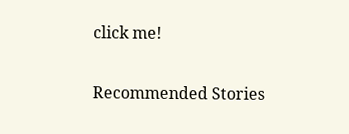click me!

Recommended Stories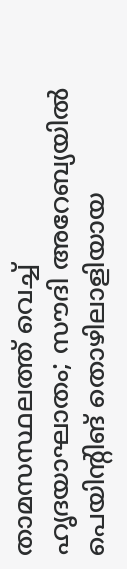താമസസ്ഥലത്ത് വെച്ച് ഹൃദയാഘാതം; സൗദി അറേബ്യയിൽ പെയിന്‍റിങ് തൊഴിലാളിയായ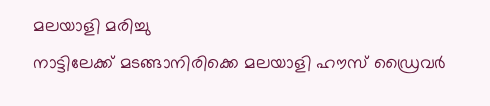മലയാളി മരിച്ചു
നാട്ടിലേക്ക് മടങ്ങാനിരിക്കെ മലയാളി ഹൗസ് ഡ്രൈവർ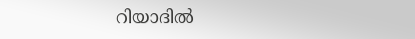റിയാദിൽ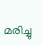മരിച്ചു